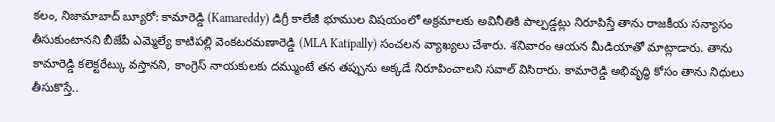కలం, నిజామాబాద్ బ్యూరో: కామారెడ్డి (Kamareddy) డిగ్రీ కాలేజీ భూముల విషయంలో అక్రమాలకు అవినీతికి పాల్పడ్డట్లు నిరూపిస్తే తాను రాజకీయ సన్యాసం తీసుకుంటానని బీజేపీ ఎమ్మెల్యే కాటిపల్లి వెంకటరమణారెడ్డి (MLA Katipally) సంచలన వ్యాఖ్యలు చేశారు. శనివారం ఆయన మీడియాతో మాట్లాడారు. తాను కామారెడ్డి కలెక్టరేట్కు వస్తానని, కాంగ్రెస్ నాయకులకు దమ్ముంటే తన తప్పును అక్కడే నిరూపించాలని సవాల్ విసిరారు. కామారెడ్డి అభివృద్ధి కోసం తాను నిధులు తీసుకొస్తే..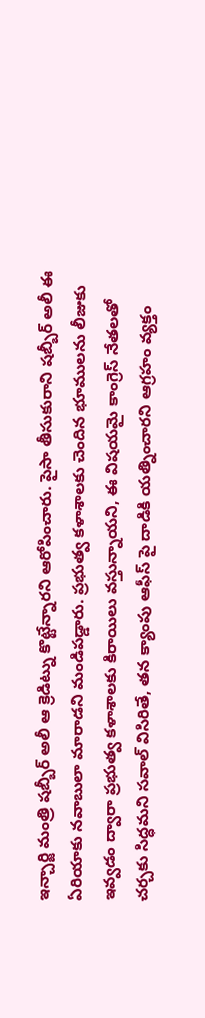ఇన్చార్జి మంత్రి షబ్బీర్ అలీ ఆ క్రెడిట్ను కొట్టేన్నారని ఆరోపించారు. పైసా తీసుకురాని షబ్బీర్ అలీ ఈ ఏరియాకు నవాబులా మారాడని మండిపడ్డారు. ప్రభుత్వ కళాశాలకు చెందిన భూములను లీజుకు ఇవ్వడం ద్వారా ప్రభుత్వ కళాశాలకు కిరాయిలు వస్తున్నాయని, ఈ విషయమై కాంగ్రెస్ నేతలతో చర్చకు సిద్ధమని సవాల్ విసిరితే, తన క్యాంపు ఆఫీస్ పై దాడికి యత్నించారని ఆగ్రహం వ్యక్తం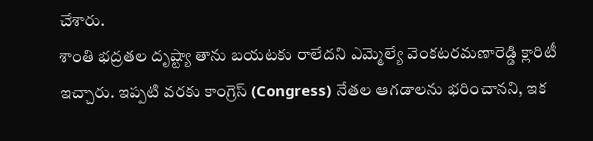చేశారు.
శాంతి భద్రతల దృష్ట్యా తాను బయటకు రాలేదని ఎమ్మెల్యే వెంకటరమణారెడ్డి క్లారిటీ ఇచ్చారు. ఇప్పటి వరకు కాంగ్రెస్ (Congress) నేతల ఆగడాలను భరించానని, ఇక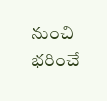నుంచి భరించే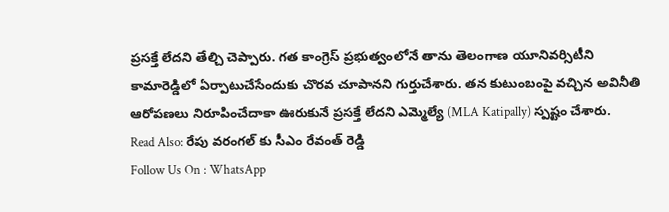ప్రసక్తే లేదని తేల్చి చెప్పారు. గత కాంగ్రెస్ ప్రభుత్వంలోనే తాను తెలంగాణ యూనివర్సిటీని కామారెడ్డిలో ఏర్పాటుచేసేందుకు చొరవ చూపానని గుర్తుచేశారు. తన కుటుంబంపై వచ్చిన అవినీతి ఆరోపణలు నిరూపించేదాకా ఊరుకునే ప్రసక్తే లేదని ఎమ్మెల్యే (MLA Katipally) స్పష్టం చేశారు.
Read Also: రేపు వరంగల్ కు సీఎం రేవంత్ రెడ్డి
Follow Us On : WhatsApp